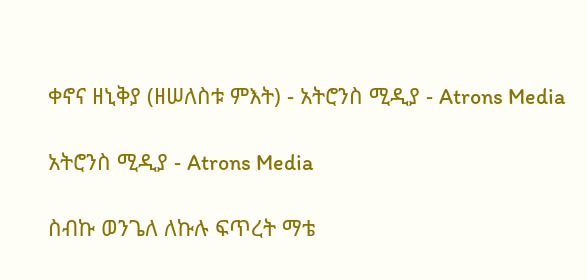ቀኖና ዘኒቅያ (ዘሠለስቱ ምእት) - አትሮንስ ሚዲያ - Atrons Media

አትሮንስ ሚዲያ - Atrons Media

ስብኩ ወንጌለ ለኩሉ ፍጥረት ማቴ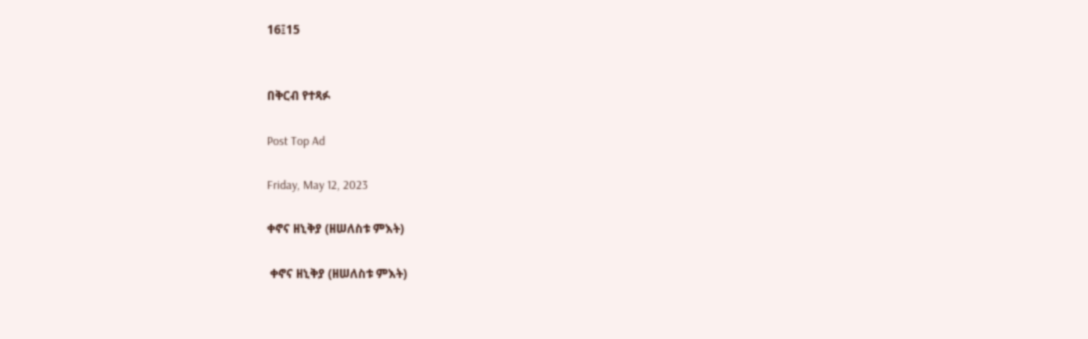16፤15


በቅርብ የተጻፉ

Post Top Ad

Friday, May 12, 2023

ቀኖና ዘኒቅያ (ዘሠለስቱ ምእት)

 ቀኖና ዘኒቅያ (ዘሠለስቱ ምእት)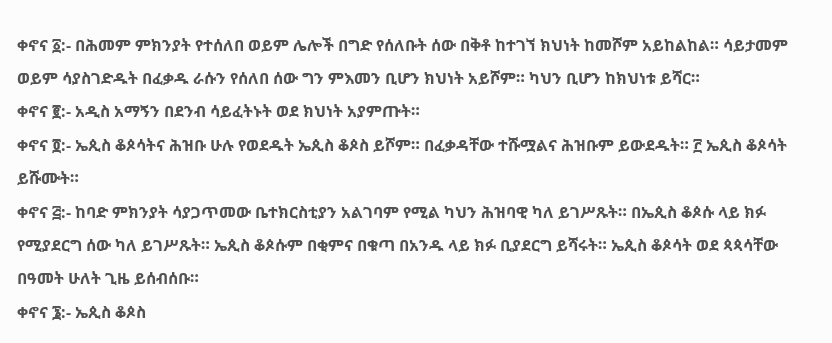ቀኖና ፩:- በሕመም ምክንያት የተሰለበ ወይም ሌሎች በግድ የሰለቡት ሰው በቅቶ ከተገኘ ክህነት ከመሾም አይከልከል። ሳይታመም ወይም ሳያስገድዱት በፈቃዱ ራሱን የሰለበ ሰው ግን ምእመን ቢሆን ክህነት አይሾም። ካህን ቢሆን ከክህነቱ ይሻር።
ቀኖና ፪:- አዲስ አማኝን በደንብ ሳይፈትኑት ወደ ክህነት አያምጡት።
ቀኖና ፬:- ኤጲስ ቆጶሳትና ሕዝቡ ሁሉ የወደዱት ኤጲስ ቆጶስ ይሾም። በፈቃዳቸው ተሹሟልና ሕዝቡም ይውደዱት። ፫ ኤጲስ ቆጶሳት ይሹሙት።
ቀኖና ፭:- ከባድ ምክንያት ሳያጋጥመው ቤተክርስቲያን አልገባም የሚል ካህን ሕዝባዊ ካለ ይገሥጹት። በኤጲስ ቆጶሱ ላይ ክፉ የሚያደርግ ሰው ካለ ይገሥጹት። ኤጲስ ቆጶሱም በቂምና በቁጣ በአንዱ ላይ ክፉ ቢያደርግ ይሻሩት። ኤጲስ ቆጶሳት ወደ ጳጳሳቸው በዓመት ሁለት ጊዜ ይሰብሰቡ።
ቀኖና ፮:- ኤጲስ ቆጶስ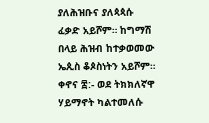ያለሕዝቡና ያለጳጳሱ ፈቃድ አይሾም። ከግማሽ በላይ ሕዝብ ከተቃወመው ኤጲስ ቆጶስነትን አይሾም።
ቀኖና ፰:- ወደ ትክክለኛዋ ሃይማኖት ካልተመለሱ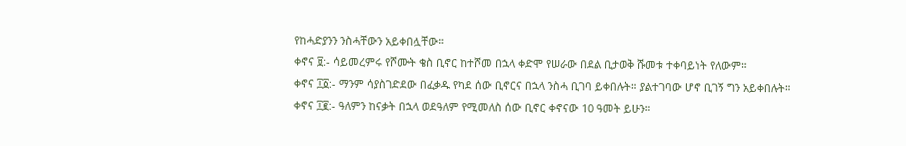የከሓድያንን ንስሓቸውን አይቀበሏቸው።
ቀኖና ፱:- ሳይመረምሩ የሾሙት ቄስ ቢኖር ከተሾመ በኋላ ቀድሞ የሠራው በደል ቢታወቅ ሹመቱ ተቀባይነት የለውም።
ቀኖና ፲፩:- ማንም ሳያስገድደው በፈቃዱ የካደ ሰው ቢኖርና በኋላ ንስሓ ቢገባ ይቀበሉት። ያልተገባው ሆኖ ቢገኝ ግን አይቀበሉት።
ቀኖና ፲፪:- ዓለምን ከናቃት በኋላ ወደዓለም የሚመለስ ሰው ቢኖር ቀኖናው 10 ዓመት ይሁን።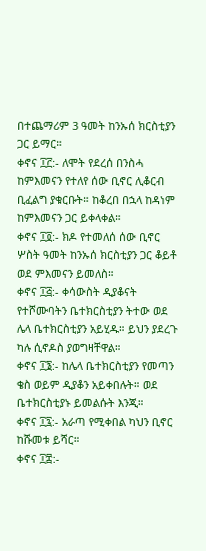በተጨማሪም 3 ዓመት ከንኡሰ ክርስቲያን ጋር ይማር።
ቀኖና ፲፫:- ለሞት የደረሰ በንስሓ ከምእመናን የተለየ ሰው ቢኖር ሊቆርብ ቢፈልግ ያቁርቡት። ከቆረበ በኋላ ከዳነም ከምእመናን ጋር ይቀላቀል።
ቀኖና ፲፬:- ክዶ የተመለሰ ሰው ቢኖር ሦስት ዓመት ከንኡሰ ክርስቲያን ጋር ቆይቶ ወደ ምእመናን ይመለስ።
ቀኖና ፲፭:- ቀሳውስት ዲያቆናት የተሾሙባትን ቤተክርስቲያን ትተው ወደ ሌላ ቤተክርስቲያን አይሂዱ። ይህን ያደረጉ ካሉ ሲኖዶስ ያወግዛቸዋል።
ቀኖና ፲፮:- ከሌላ ቤተክርስቲያን የመጣን ቄስ ወይም ዲያቆን አይቀበሉት። ወደ ቤተክርስቲያኑ ይመልሱት እንጂ።
ቀኖና ፲፯:- አራጣ የሚቀበል ካህን ቢኖር ከሹመቱ ይሻር።
ቀኖና ፲፰:-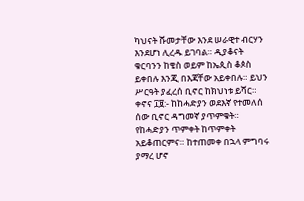ካህናት ሹመታቸው እንደ ሠራዊተ ብርሃን እንደሆነ ሊረዱ ይገባል። ዲያቆናት ቁርባንን ከቄስ ወይም ከኤጲስ ቆጶስ ይቀበሉ እንጂ በእጃቸው አይቀበሉ። ይህን ሥርዓት ያፈረሰ ቢኖር ከክህነቱ ይሻር።
ቀኖና ፲፱:- ከከሓድያን ወደእኛ የተመለሰ ሰው ቢኖር ዳግመኛ ያጥምቁት። የከሓድያን ጥምቀት ከጥምቀት አይቆጠርምና። ከተጠመቀ በኋላ ምግባሩ ያማረ ሆኖ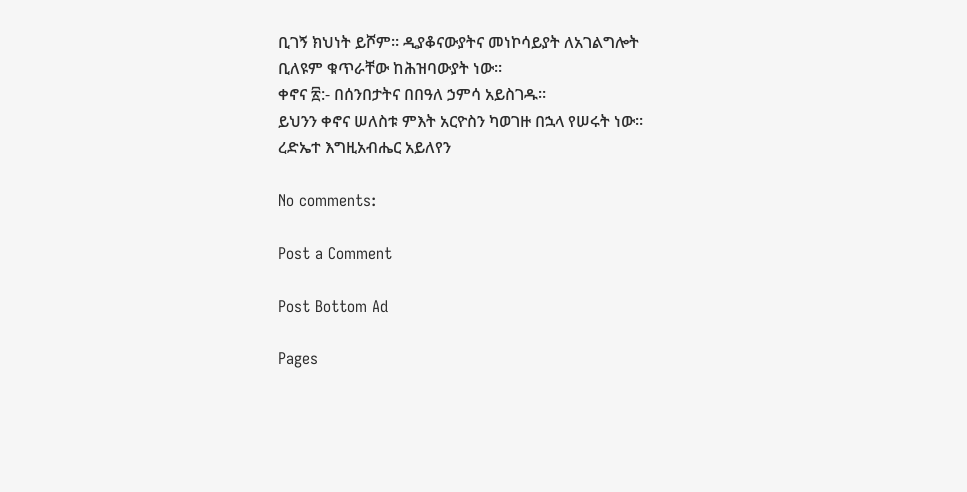ቢገኝ ክህነት ይሾም። ዲያቆናውያትና መነኮሳይያት ለአገልግሎት ቢለዩም ቁጥራቸው ከሕዝባውያት ነው።
ቀኖና ፳:- በሰንበታትና በበዓለ ኃምሳ አይስገዱ።
ይህንን ቀኖና ሠለስቱ ምእት አርዮስን ካወገዙ በኋላ የሠሩት ነው።
ረድኤተ እግዚአብሔር አይለየን

No comments:

Post a Comment

Post Bottom Ad

Pages